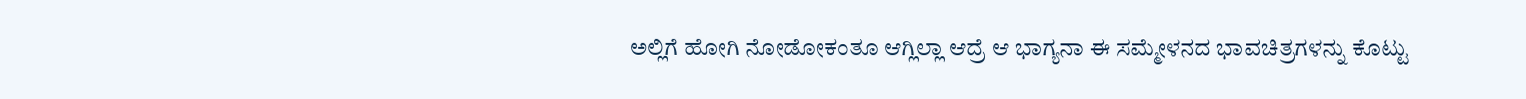ಅಲ್ಲಿಗೆ ಹೋಗಿ ನೋಡೋಕಂತೂ ಆಗ್ಲಿಲ್ಲಾ ಆದ್ರೆ ಆ ಭಾಗ್ಯನಾ ಈ ಸಮ್ಮೇಳನದ ಭಾವಚಿತ್ರಗಳನ್ನು ಕೊಟ್ಟು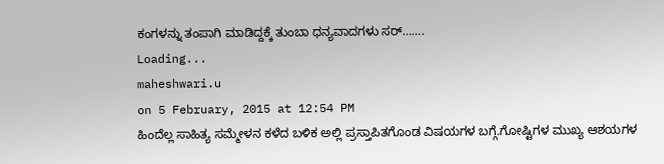ಕಂಗಳನ್ನು ತಂಪಾಗಿ ಮಾಡಿದ್ದಕ್ಕೆ ತುಂಬಾ ಧನ್ಯವಾದಗಳು ಸರ್…….
Loading...
maheshwari.u
on 5 February, 2015 at 12:54 PM
ಹಿಂದೆಲ್ಲ ಸಾಹಿತ್ಯ ಸಮ್ಮೇಳನ ಕಳೆದ ಬಳಿಕ ಅಲ್ಲಿ ಪ್ರಸ್ತಾಪಿತಗೊಂಡ ವಿಷಯಗಳ ಬಗ್ಗೆ.ಗೋಷ್ಟಿಗಳ ಮುಖ್ಯ ಆಶಯಗಳ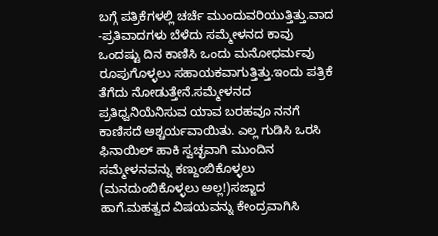ಬಗ್ಗೆ ಪತ್ರಿಕೆಗಳಲ್ಲಿ ಚರ್ಚೆ ಮುಂದುವರಿಯುತ್ತಿತ್ತು.ವಾದ -ಪ್ರತಿವಾದಗಳು ಬೆಳೆದು ಸಮ್ಮೇಳನದ ಕಾವು ಒಂದಷ್ಟು ದಿನ ಕಾಣಿಸಿ ಒಂದು ಮನೋಧರ್ಮವು ರೂಪುಗೊಳ್ಳಲು ಸಹಾಯಕವಾಗುತ್ತಿತ್ತು.ಇಂದು ಪತ್ರಿಕೆ ತೆಗೆದು ನೋಡುತ್ತೇನೆ.ಸಮ್ಮೇಳನದ ಪ್ರತಿಧ್ವನಿಯೆನಿಸುವ ಯಾವ ಬರಹವೂ ನನಗೆ ಕಾಣಿಸದೆ ಆಶ್ಚರ್ಯವಾಯಿತು. ಎಲ್ಲ ಗುಡಿಸಿ ಒರಸಿ ಫಿನಾಯಿಲ್ ಹಾಕಿ ಸ್ವಚ್ಛವಾಗಿ ಮುಂದಿನ ಸಮ್ಮೇಳನವನ್ನು ಕಣ್ದುಂಬಿಕೊಳ್ಳಲು (ಮನದುಂಬಿಕೊಳ್ಳಲು ಅಲ್ಲ!)ಸಜ್ಜಾದ ಹಾಗೆ.ಮಹತ್ವದ ವಿಷಯವನ್ನು ಕೇಂದ್ರವಾಗಿಸಿ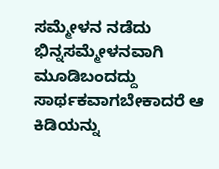ಸಮ್ಮೇಳನ ನಡೆದು ಭಿನ್ನಸಮ್ಮೇಳನವಾಗಿ ಮೂಡಿಬಂದದ್ದು ಸಾರ್ಥಕವಾಗಬೇಕಾದರೆ ಆ ಕಿಡಿಯನ್ನು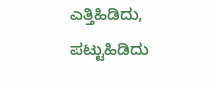ಎತ್ತಿಹಿಡಿದು, ಪಟ್ಟುಹಿಡಿದು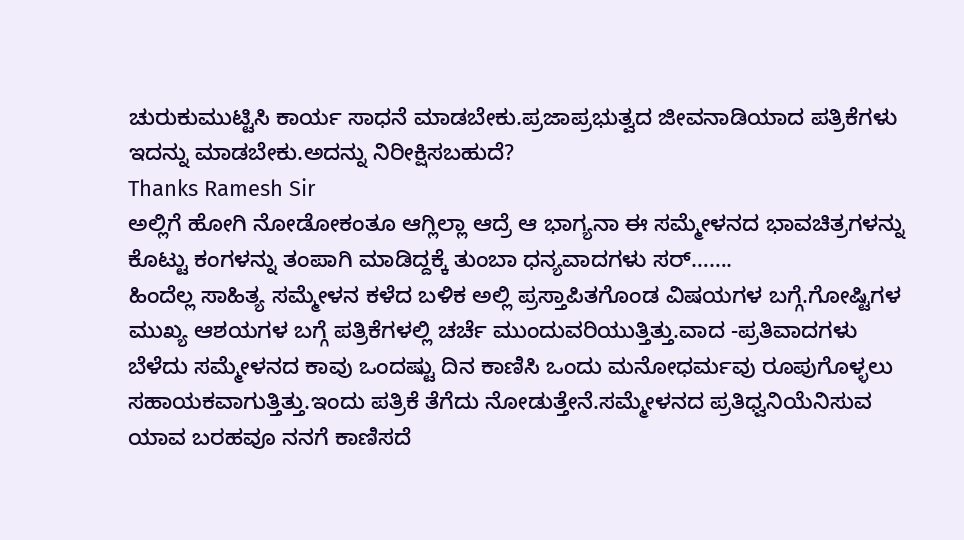ಚುರುಕುಮುಟ್ಟಿಸಿ ಕಾರ್ಯ ಸಾಧನೆ ಮಾಡಬೇಕು.ಪ್ರಜಾಪ್ರಭುತ್ವದ ಜೀವನಾಡಿಯಾದ ಪತ್ರಿಕೆಗಳು ಇದನ್ನು ಮಾಡಬೇಕು.ಅದನ್ನು ನಿರೀಕ್ಷಿಸಬಹುದೆ?
Thanks Ramesh Sir
ಅಲ್ಲಿಗೆ ಹೋಗಿ ನೋಡೋಕಂತೂ ಆಗ್ಲಿಲ್ಲಾ ಆದ್ರೆ ಆ ಭಾಗ್ಯನಾ ಈ ಸಮ್ಮೇಳನದ ಭಾವಚಿತ್ರಗಳನ್ನು ಕೊಟ್ಟು ಕಂಗಳನ್ನು ತಂಪಾಗಿ ಮಾಡಿದ್ದಕ್ಕೆ ತುಂಬಾ ಧನ್ಯವಾದಗಳು ಸರ್…….
ಹಿಂದೆಲ್ಲ ಸಾಹಿತ್ಯ ಸಮ್ಮೇಳನ ಕಳೆದ ಬಳಿಕ ಅಲ್ಲಿ ಪ್ರಸ್ತಾಪಿತಗೊಂಡ ವಿಷಯಗಳ ಬಗ್ಗೆ.ಗೋಷ್ಟಿಗಳ ಮುಖ್ಯ ಆಶಯಗಳ ಬಗ್ಗೆ ಪತ್ರಿಕೆಗಳಲ್ಲಿ ಚರ್ಚೆ ಮುಂದುವರಿಯುತ್ತಿತ್ತು.ವಾದ -ಪ್ರತಿವಾದಗಳು ಬೆಳೆದು ಸಮ್ಮೇಳನದ ಕಾವು ಒಂದಷ್ಟು ದಿನ ಕಾಣಿಸಿ ಒಂದು ಮನೋಧರ್ಮವು ರೂಪುಗೊಳ್ಳಲು ಸಹಾಯಕವಾಗುತ್ತಿತ್ತು.ಇಂದು ಪತ್ರಿಕೆ ತೆಗೆದು ನೋಡುತ್ತೇನೆ.ಸಮ್ಮೇಳನದ ಪ್ರತಿಧ್ವನಿಯೆನಿಸುವ ಯಾವ ಬರಹವೂ ನನಗೆ ಕಾಣಿಸದೆ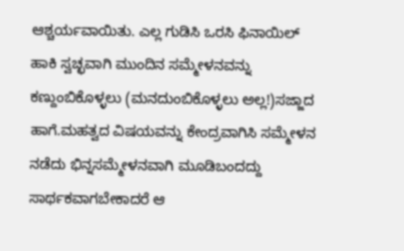ಆಶ್ಚರ್ಯವಾಯಿತು. ಎಲ್ಲ ಗುಡಿಸಿ ಒರಸಿ ಫಿನಾಯಿಲ್ ಹಾಕಿ ಸ್ವಚ್ಛವಾಗಿ ಮುಂದಿನ ಸಮ್ಮೇಳನವನ್ನು ಕಣ್ದುಂಬಿಕೊಳ್ಳಲು (ಮನದುಂಬಿಕೊಳ್ಳಲು ಅಲ್ಲ!)ಸಜ್ಜಾದ ಹಾಗೆ.ಮಹತ್ವದ ವಿಷಯವನ್ನು ಕೇಂದ್ರವಾಗಿಸಿ ಸಮ್ಮೇಳನ ನಡೆದು ಭಿನ್ನಸಮ್ಮೇಳನವಾಗಿ ಮೂಡಿಬಂದದ್ದು ಸಾರ್ಥಕವಾಗಬೇಕಾದರೆ ಆ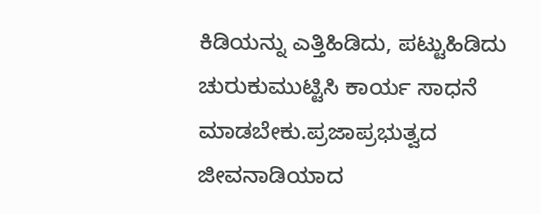ಕಿಡಿಯನ್ನು ಎತ್ತಿಹಿಡಿದು, ಪಟ್ಟುಹಿಡಿದು ಚುರುಕುಮುಟ್ಟಿಸಿ ಕಾರ್ಯ ಸಾಧನೆ ಮಾಡಬೇಕು.ಪ್ರಜಾಪ್ರಭುತ್ವದ ಜೀವನಾಡಿಯಾದ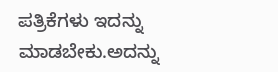ಪತ್ರಿಕೆಗಳು ಇದನ್ನು ಮಾಡಬೇಕು.ಅದನ್ನು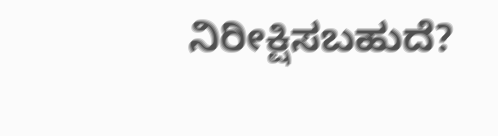ನಿರೀಕ್ಷಿಸಬಹುದೆ?